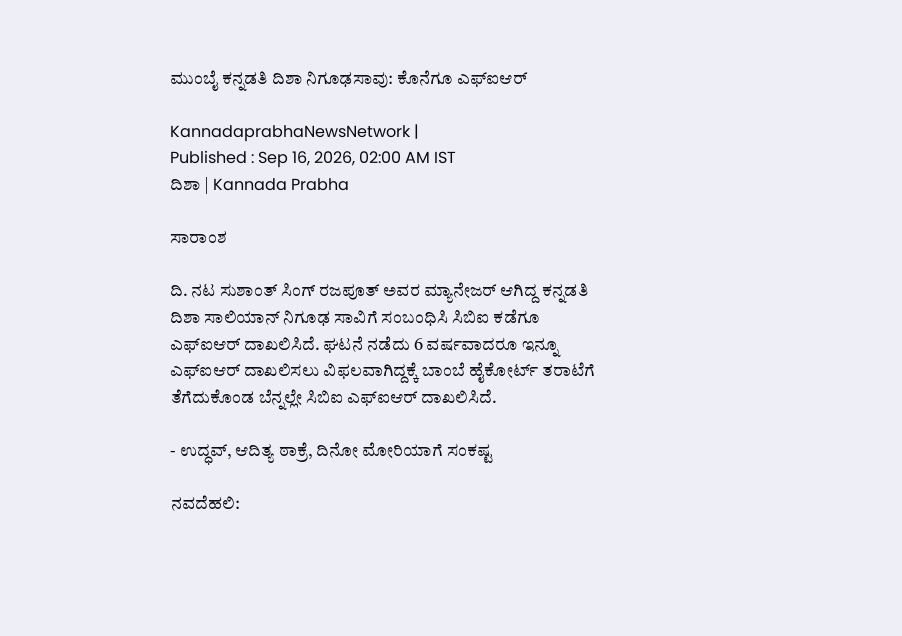ಮುಂಬೈ ಕನ್ನಡತಿ ದಿಶಾ ನಿಗೂಢಸಾವು: ಕೊನೆಗೂ ಎಫ್‌ಐಆರ್‌

KannadaprabhaNewsNetwork |
Published : Sep 16, 2026, 02:00 AM IST
ದಿಶಾ | Kannada Prabha

ಸಾರಾಂಶ

ದಿ. ನಟ ಸುಶಾಂತ್‌ ಸಿಂಗ್‌ ರಜಪೂತ್‌ ಅವರ ಮ್ಯಾನೇಜರ್ ಆಗಿದ್ದ ಕನ್ನಡತಿ ದಿಶಾ ಸಾಲಿಯಾನ್‌ ನಿಗೂಢ ಸಾವಿಗೆ ಸಂಬಂಧಿಸಿ ಸಿಬಿಐ ಕಡೆಗೂ ಎಫ್‌ಐಆರ್‌ ದಾಖಲಿಸಿದೆ. ಘಟನೆ ನಡೆದು 6 ವರ್ಷವಾದರೂ ಇನ್ನೂ ಎಫ್‌ಐಆರ್‌ ದಾಖಲಿಸಲು ವಿಫಲವಾಗಿದ್ದಕ್ಕೆ ಬಾಂಬೆ ಹೈಕೋರ್ಟ್‌ ತರಾಟೆಗೆ ತೆಗೆದುಕೊಂಡ ಬೆನ್ನಲ್ಲೇ ಸಿಬಿಐ ಎಫ್‌ಐಆರ್‌ ದಾಖಲಿಸಿದೆ.

- ಉದ್ಧವ್‌, ಆದಿತ್ಯ ಠಾಕ್ರೆ, ದಿನೋ ಮೋರಿಯಾಗೆ ಸಂಕಷ್ಟ

ನವದೆಹಲಿ: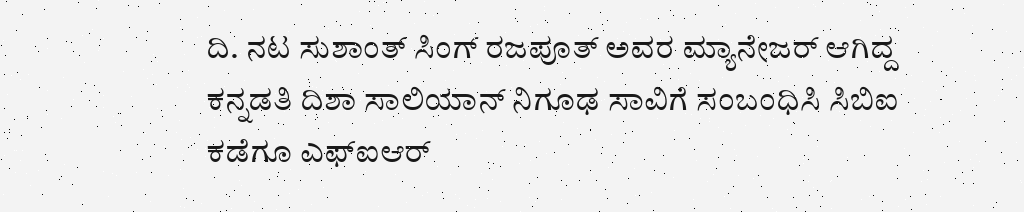ದಿ. ನಟ ಸುಶಾಂತ್‌ ಸಿಂಗ್‌ ರಜಪೂತ್‌ ಅವರ ಮ್ಯಾನೇಜರ್ ಆಗಿದ್ದ ಕನ್ನಡತಿ ದಿಶಾ ಸಾಲಿಯಾನ್‌ ನಿಗೂಢ ಸಾವಿಗೆ ಸಂಬಂಧಿಸಿ ಸಿಬಿಐ ಕಡೆಗೂ ಎಫ್‌ಐಆರ್‌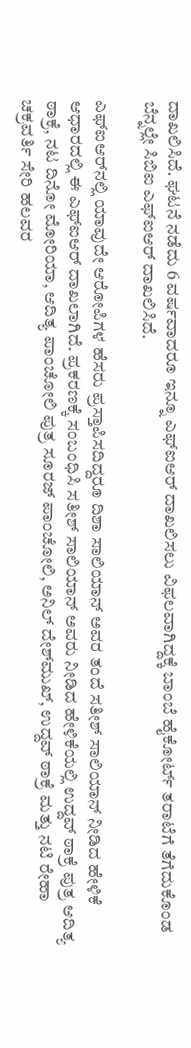ದಾಖಲಿಸಿದೆ. ಘಟನೆ ನಡೆದು 6 ವರ್ಷವಾದರೂ ಇನ್ನೂ ಎಫ್‌ಐಆರ್‌ ದಾಖಲಿಸಲು ವಿಫಲವಾಗಿದ್ದಕ್ಕೆ ಬಾಂಬೆ ಹೈಕೋರ್ಟ್‌ ತರಾಟೆಗೆ ತೆಗೆದುಕೊಂಡ ಬೆನ್ನಲ್ಲೇ ಸಿಬಿಐ ಎಫ್‌ಐಆರ್‌ ದಾಖಲಿಸಿದೆ.

ಎಫ್‌ಐಆರ್‌ನಲ್ಲಿ ಯಾವುದೇ ಆರೋಪಿಗಳ ಹೆಸರು ಪ್ರಸ್ತಾಪಿಸದಿದ್ದರೂ ದಿಶಾ ಸಾಲಿಯಾನ್‌ ಅವರ ತಂದೆ ಸತೀಶ್‌ ಸಾಲಿಯಾನ್‌ ನೀಡಿದ ಹೇಳಿಕೆ ಆಧಾರದಲ್ಲಿ ಈ ಎಫ್‌ಐಆರ್‌ ದಾಖಲಾಗಿದೆ. ಪ್ರಕರಣಕ್ಕೆ ಸಂಬಂಧಿಸಿ ಸತೀಶ್‌ ಸಾಲಿಯಾನ್‌ ಅವರು ನೀಡಿದ ಹೇಳಿಕೆಯಲ್ಲಿ ಉದ್ದವ್‌ ಠಾಕ್ರೆ ಪುತ್ರ ಆದಿತ್ಯ ಠಾಕ್ರೆ, ನಟ ದಿನೋ ಮೋರಿಯಾ, ಆದಿತ್ಯ ಪಾಂಚೋಲಿ ಪುತ್ರ ಸೂರಜ್‌ ಪಾಂಚೋಲಿ, ಅನಿಲ್‌ ದೇಶ್‌ಮುಖ್‌, ಉದ್ದವ್‌ ಠಾಕ್ರೆ ಮತ್ತು ನಟಿ ರೇಹಾ ಚಕ್ರವರ್ತಿ ಸೇರಿ ಹಲವರ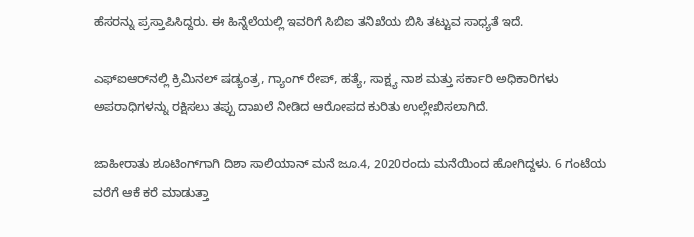ಹೆಸರನ್ನು ಪ್ರಸ್ತಾಪಿಸಿದ್ದರು. ಈ ಹಿನ್ನೆಲೆಯಲ್ಲಿ ಇವರಿಗೆ ಸಿಬಿಐ ತನಿಖೆಯ ಬಿಸಿ ತಟ್ಟುವ ಸಾಧ್ಯತೆ ಇದೆ.

ಎಫ್‌ಐಆರ್‌ನಲ್ಲಿ ಕ್ರಿಮಿನಲ್‌ ಷಡ್ಯಂತ್ರ, ಗ್ಯಾಂಗ್ ರೇಪ್‌, ಹತ್ಯೆ, ಸಾಕ್ಷ್ಯ ನಾಶ ಮತ್ತು ಸರ್ಕಾರಿ ಅಧಿಕಾರಿಗಳು ಅಪರಾಧಿಗಳನ್ನು ರಕ್ಷಿಸಲು ತಪ್ಪು ದಾಖಲೆ ನೀಡಿದ ಆರೋಪದ ಕುರಿತು ಉಲ್ಲೇಖಿಸಲಾಗಿದೆ.

ಜಾಹೀರಾತು ಶೂಟಿಂಗ್‌ಗಾಗಿ ದಿಶಾ ಸಾಲಿಯಾನ್‌ ಮನೆ ಜೂ.4, 2020ರಂದು ಮನೆಯಿಂದ ಹೋಗಿದ್ದಳು. 6 ಗಂಟೆಯ ವರೆಗೆ ಆಕೆ ಕರೆ ಮಾಡುತ್ತಾ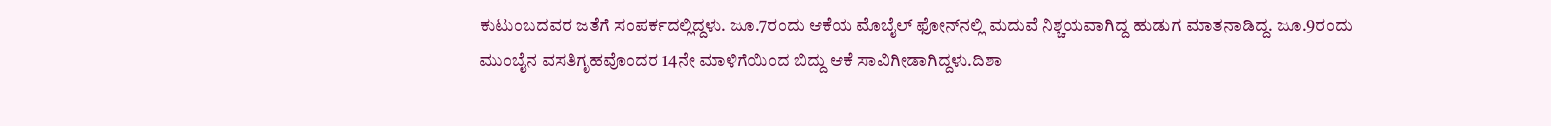ಕುಟುಂಬದವರ ಜತೆಗೆ ಸಂಪರ್ಕದಲ್ಲಿದ್ದಳು. ಜೂ.7ರಂದು ಆಕೆಯ ಮೊಬೈಲ್‌ ಫೋನ್‌ನಲ್ಲಿ ಮದುವೆ ನಿಶ್ಚಯವಾಗಿದ್ದ ಹುಡುಗ ಮಾತನಾಡಿದ್ದ. ಜೂ.9ರಂದು ಮುಂಬೈನ ವಸತಿಗೃಹವೊಂದರ 14ನೇ ಮಾಳಿಗೆಯಿಂದ ಬಿದ್ದು ಆಕೆ ಸಾವಿಗೀಡಾಗಿದ್ದಳು.ದಿಶಾ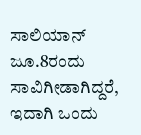ಸಾಲಿಯಾನ್‌ ಜೂ.8ರಂದು ಸಾವಿಗೀಡಾಗಿದ್ದರೆ, ಇದಾಗಿ ಒಂದು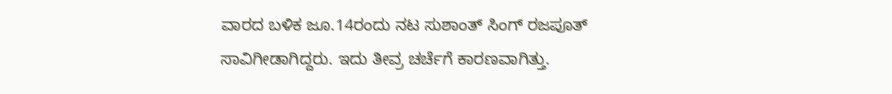ವಾರದ ಬಳಿಕ ಜೂ.14ರಂದು ನಟ ಸುಶಾಂತ್‌ ಸಿಂಗ್‌ ರಜಪೂತ್‌ ಸಾವಿಗೀಡಾಗಿದ್ದರು. ಇದು ತೀವ್ರ ಚರ್ಚೆಗೆ ಕಾರಣವಾಗಿತ್ತು.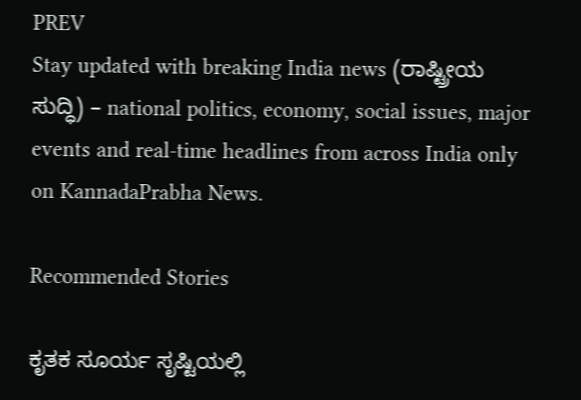PREV
Stay updated with breaking India news (ರಾಷ್ಟ್ರೀಯ ಸುದ್ಧಿ) – national politics, economy, social issues, major events and real‑time headlines from across India only on KannadaPrabha News.

Recommended Stories

ಕೃತಕ ಸೂರ್ಯ ಸೃಷ್ಟಿಯಲ್ಲಿ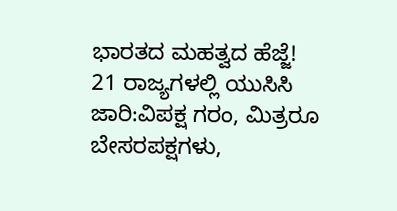ಭಾರತದ ಮಹತ್ವದ ಹೆಜ್ಜೆ!
21 ರಾಜ್ಯಗಳಲ್ಲಿ ಯುಸಿಸಿ ಜಾರಿ:ವಿಪಕ್ಷ ಗರಂ, ಮಿತ್ರರೂ ಬೇಸರಪಕ್ಷಗಳು,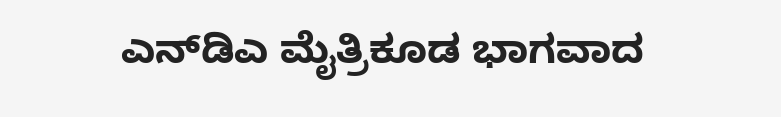ಎನ್‌ಡಿಎ ಮೈತ್ರಿಕೂಡ ಭಾಗವಾದ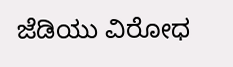ಜೆಡಿಯು ವಿರೋಧ